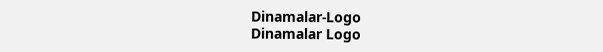Dinamalar-Logo
Dinamalar Logo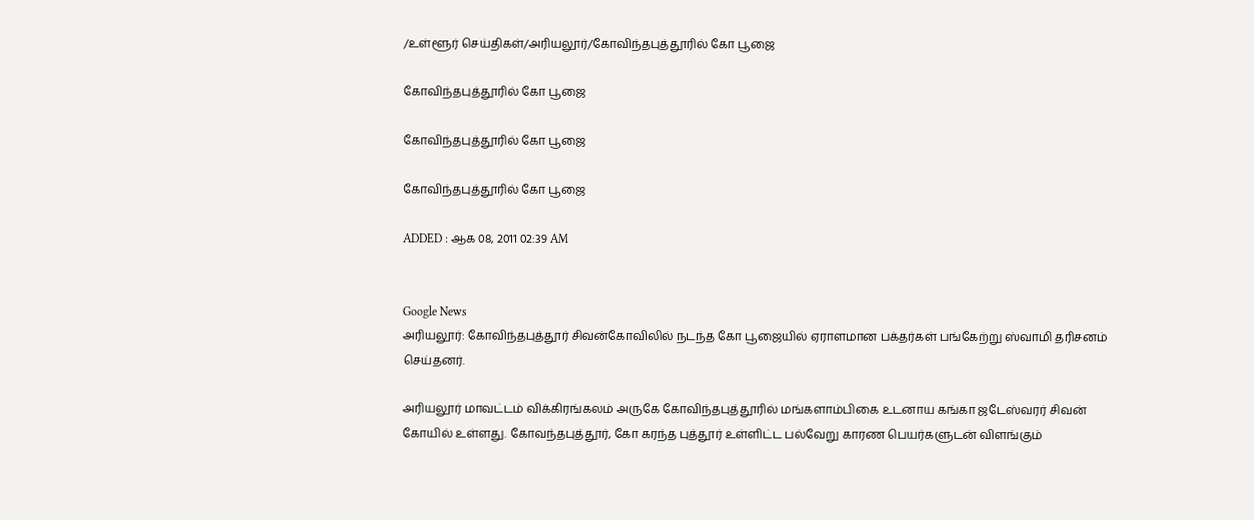/உள்ளூர் செய்திகள்/அரியலூர்/கோவிந்தபுத்தூரில் கோ பூஜை

கோவிந்தபுத்தூரில் கோ பூஜை

கோவிந்தபுத்தூரில் கோ பூஜை

கோவிந்தபுத்தூரில் கோ பூஜை

ADDED : ஆக 08, 2011 02:39 AM


Google News
அரியலூர்: கோவிந்தபுத்தூர் சிவன்கோவிலில் நடந்த கோ பூஜையில் ஏராளமான பக்தர்கள் பங்கேற்று ஸ்வாமி தரிசனம் செய்தனர்.

அரியலூர் மாவட்டம் விக்கிரங்கலம் அருகே கோவிந்தபுத்தூரில் மங்களாம்பிகை உடனாய கங்கா ஜடேஸ்வரர் சிவன் கோயில் உள்ளது. கோவந்தபுத்தூர், கோ கரந்த புத்தூர் உள்ளிட்ட பல்வேறு காரண பெயர்களுடன் விளங்கும்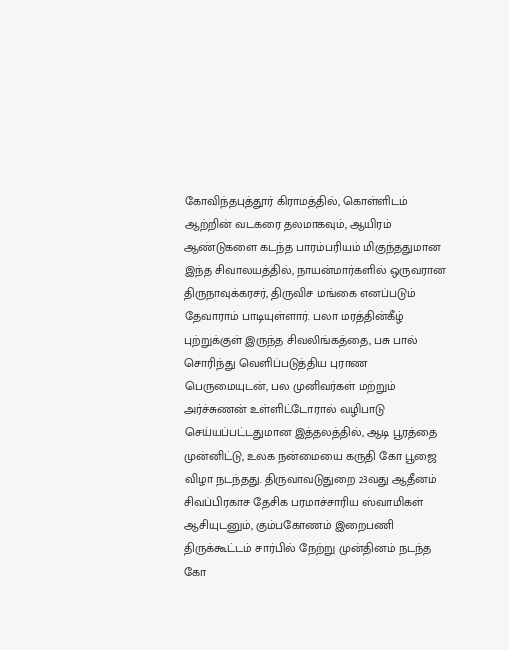கோவிந்தபுத்தூர் கிராமத்தில், கொள்ளிடம் ஆற்றின் வடகரை தலமாகவும், ஆயிரம் ஆண்டுகளை கடந்த பாரம்பரியம் மிகுந்ததுமான இந்த சிவாலயத்தில், நாயன்மார்களில் ஒருவரான திருநாவுக்கரசர், திருவிச மங்கை எனப்படும் தேவாராம் பாடியுள்ளார். பலா மரத்தின்கீழ் புற்றுக்குள் இருந்த சிவலிங்கத்தை, பசு பால் சொரிந்து வெளிப்படுத்திய புராண பெருமையுடன், பல முனிவர்கள் மற்றும் அர்ச்சுணன் உள்ளிட்டோரால் வழிபாடு செய்யப்பட்டதுமான இத்தலத்தில், ஆடி பூரத்தை முன்னிட்டு, உலக நன்மையை கருதி கோ பூஜை விழா நடந்தது. திருவாவடுதுறை 23வது ஆதீனம் சிவப்பிரகாச தேசிக பரமாச்சாரிய ஸ்வாமிகள் ஆசியுடனும், கும்பகோணம் இறைபணி திருக்கூட்டம் சார்பில் நேற்று முன்தினம் நடந்த கோ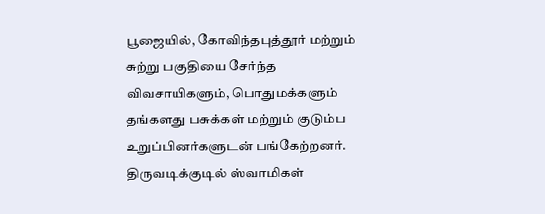பூஜையில், கோவிந்தபுத்தூர் மற்றும் சுற்று பகுதியை சேர்ந்த விவசாயிகளும், பொதுமக்களும் தங்களது பசுக்கள் மற்றும் குடும்ப உறுப்பினர்களுடன் பங்கேற்றனர். திருவடிக்குடில் ஸ்வாமிகள்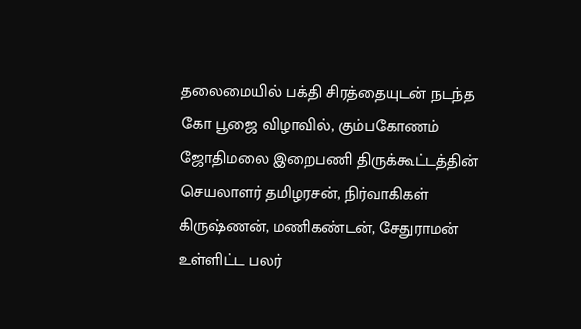தலைமையில் பக்தி சிரத்தையுடன் நடந்த கோ பூஜை விழாவில், கும்பகோணம் ஜோதிமலை இறைபணி திருக்கூட்டத்தின் செயலாளர் தமிழரசன், நிர்வாகிகள் கிருஷ்ணன், மணிகண்டன், சேதுராமன் உள்ளிட்ட பலர்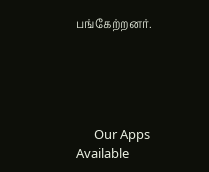பங்கேற்றனர்.





      Our Apps Available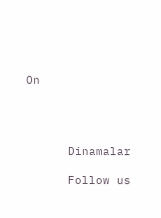On




      Dinamalar

      Follow us